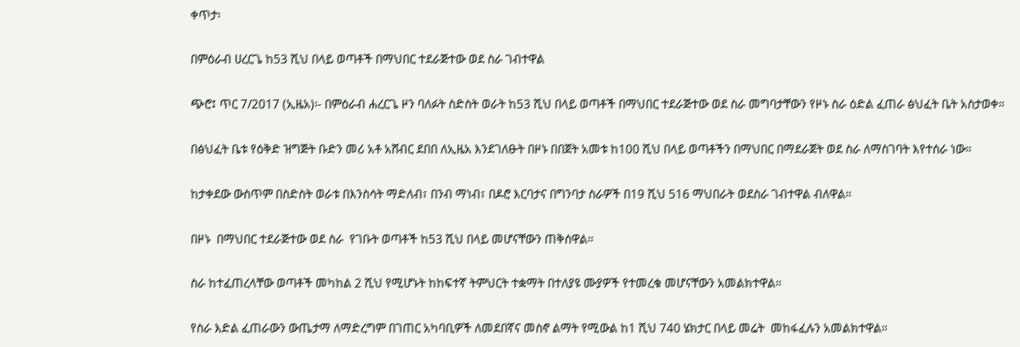ቀጥታ፡

በምዕራብ ሀረርጌ ከ53 ሺህ በላይ ወጣቶች በማህበር ተደራጅተው ወደ ስራ ገብተዋል

ጭሮ፤ ጥር 7/2017 (ኢዜአ)፡- በምዕራብ ሐረርጌ ዞን ባለፉት ስድስት ወራት ከ53 ሺህ በላይ ወጣቶች በማህበር ተደራጅተው ወደ ስራ መግባታቸውን የዞኑ ስራ ዕድል ፈጠራ ፅህፈት ቤት አስታወቀ።

በፅህፈት ቤቱ የዕቅድ ዝግጅት ቡድን መሪ አቶ አሸብር ደበበ ለኢዜአ እንደገለፁት በዞኑ በበጀት አመቱ ከ100 ሺህ በላይ ወጣቶችን በማህበር በማደራጀት ወደ ስራ ለማስገባት እየተሰራ ነው።

ከታቀደው ውስጥም በስድስት ወራቱ በእንስሳት ማድለብ፣ በንብ ማነብ፣ በዶሮ እርባታና በግንባታ ስራዎች በ19 ሺህ 516 ማህበራት ወደስራ ገብተዋል ብለዋል።

በዞኑ  በማህበር ተደራጅተው ወደ ስራ  የገቡት ወጣቶች ከ53 ሺህ በላይ መሆናቸውን ጠቅሰዋል።

ስራ ከተፈጠረላቸው ወጣቶች መካከል 2 ሺህ የሚሆኑት ከከፍተኛ ትምህርት ተቋማት በተለያዩ ሙያዎች የተመረቁ መሆናቸውን አመልክተዋል።

የስራ እድል ፈጠራውን ውጤታማ ለማድረግም በገጠር አካባቢዎች ለመደበኛና መስኖ ልማት የሚውል ከ1 ሺህ 740 ሄክታር በላይ መሬት  መከፋፈሉን አመልክተዋል።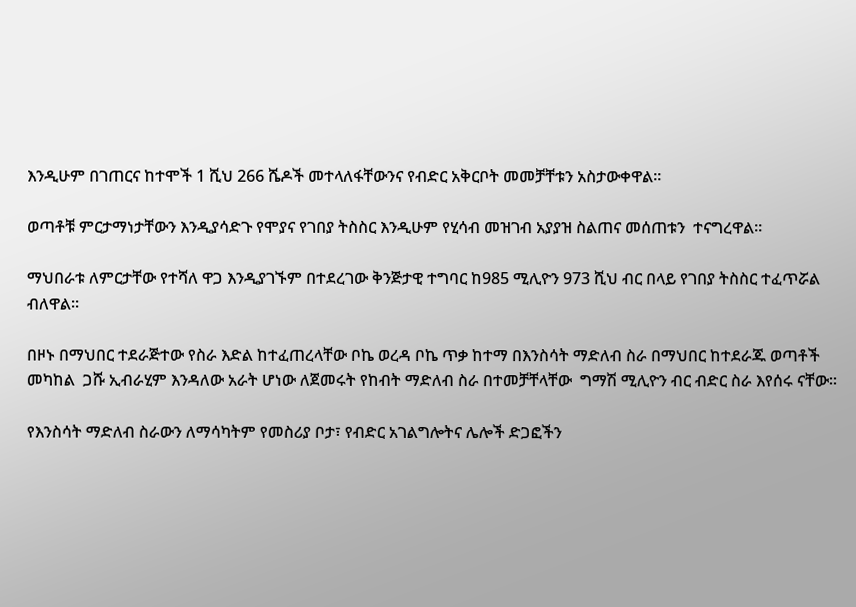እንዲሁም በገጠርና ከተሞች 1 ሺህ 266 ሼዶች መተላለፋቸውንና የብድር አቅርቦት መመቻቸቱን አስታውቀዋል።

ወጣቶቹ ምርታማነታቸውን እንዲያሳድጉ የሞያና የገበያ ትስስር እንዲሁም የሂሳብ መዝገብ አያያዝ ስልጠና መሰጠቱን  ተናግረዋል።

ማህበራቱ ለምርታቸው የተሻለ ዋጋ እንዲያገኙም በተደረገው ቅንጅታዊ ተግባር ከ985 ሚሊዮን 973 ሺህ ብር በላይ የገበያ ትስስር ተፈጥሯል ብለዋል።

በዞኑ በማህበር ተደራጅተው የስራ እድል ከተፈጠረላቸው ቦኬ ወረዳ ቦኬ ጥቃ ከተማ በእንስሳት ማድለብ ስራ በማህበር ከተደራጁ ወጣቶች  መካከል  ጋሹ ኢብራሂም እንዳለው አራት ሆነው ለጀመሩት የከብት ማድለብ ስራ በተመቻቸላቸው  ግማሽ ሚሊዮን ብር ብድር ስራ እየሰሩ ናቸው።

የእንስሳት ማድለብ ስራውን ለማሳካትም የመስሪያ ቦታ፣ የብድር አገልግሎትና ሌሎች ድጋፎችን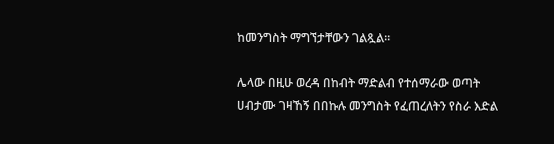ከመንግስት ማግኘታቸውን ገልጿል።

ሌላው በዚሁ ወረዳ በከብት ማድልብ የተሰማራው ወጣት ሀብታሙ ገዛኸኝ በበኩሉ መንግስት የፈጠረለትን የስራ እድል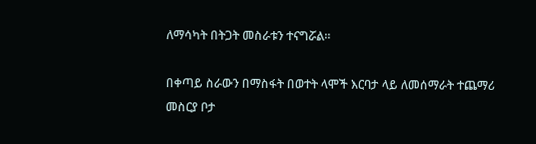ለማሳካት በትጋት መስራቱን ተናግሯል።

በቀጣይ ስራውን በማስፋት በወተት ላሞች እርባታ ላይ ለመሰማራት ተጨማሪ መስርያ ቦታ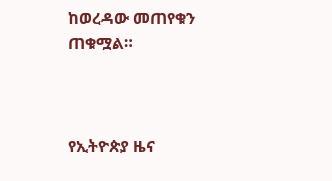ከወረዳው መጠየቁን  ጠቁሟል።



የኢትዮጵያ ዜና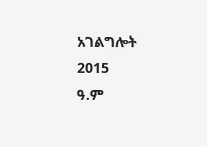አገልግሎት
2015
ዓ.ም